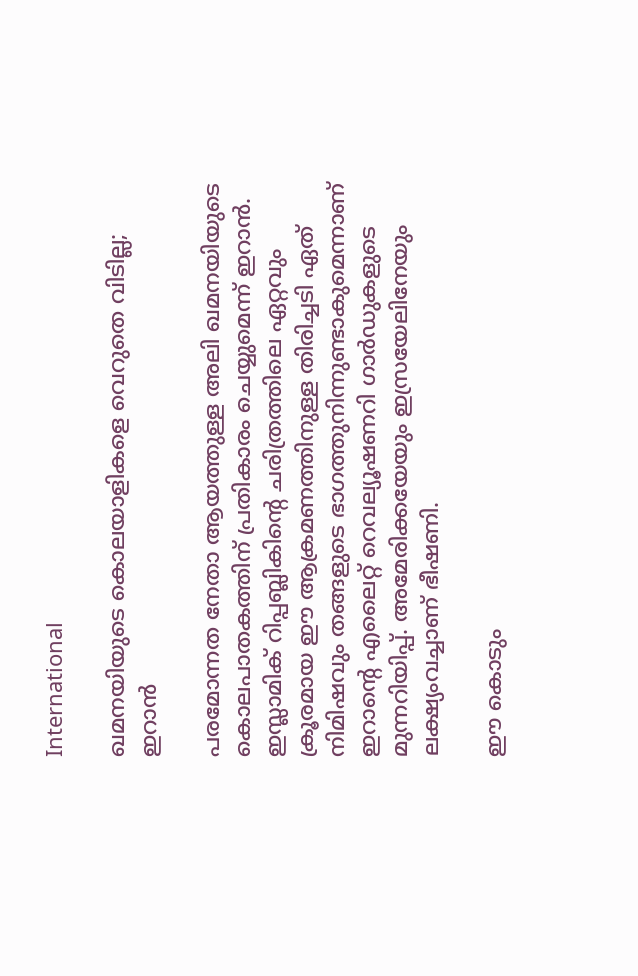International

ഖമനയിയുടെ കൊലയാളികളെ വെറുതെ വിടില്ല; ഇറാൻ

പരമോന്നത നേതാ ആയത്തുള്ള അലി ഖമനയിയുടെ കൊലപാതകത്തിന് പ്രതികാരം ചെയ്യുമെന്ന് ഇറാന്‍. ഇസ്ലാമിക് റിപ്പബ്ലികിന്റെ ചരിത്രത്തിലെ ഏറ്റവും ക്രൂരമായ ഈ ആക്രമണത്തിനുള്ള തിരിച്ചടി ഏത് നിമിഷവും തങ്ങളുടെ ഭാഗത്തുനിന്നുണ്ടാകുമെന്നാണ് ഇറാന്റെ എലൈറ്റ് റെവല്യൂഷണറി ഗാര്‍ഡുകളുടെ മുന്നറിയിപ്പ്. അമേരിക്കയേയും ഇസ്രയേലിനേയും ലക്ഷ്യംവച്ചാണ് ഭീഷണി.

ഈ കൊടും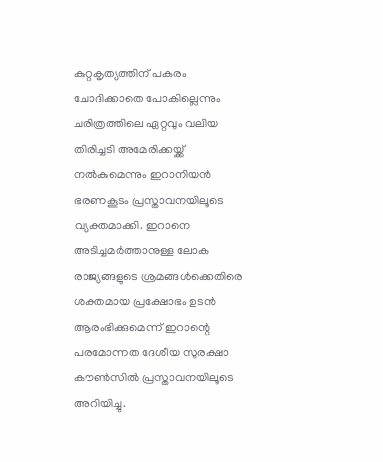കുറ്റകൃത്യത്തിന് പകരം ചോദിക്കാതെ പോകില്ലെന്നും ചരിത്രത്തിലെ ഏറ്റവും വലിയ തിരിച്ചടി അമേരിക്കയ്ക്ക് നല്‍കുമെന്നും ഇറാനിയന്‍ ഭരണകൂടം പ്രസ്താവനയിലൂടെ വ്യക്തമാക്കി. ഇറാനെ അടിച്ചമര്‍ത്താനുള്ള ലോക രാജ്യങ്ങളുടെ ശ്രമങ്ങള്‍ക്കെതിരെ ശക്തമായ പ്രക്ഷോഭം ഉടന്‍ ആരംഭിക്കുമെന്ന് ഇറാന്റെ പരമോന്നത ദേശീയ സുരക്ഷാ കൗണ്‍സില്‍ പ്രസ്താവനയിലൂടെ അറിയിച്ചു.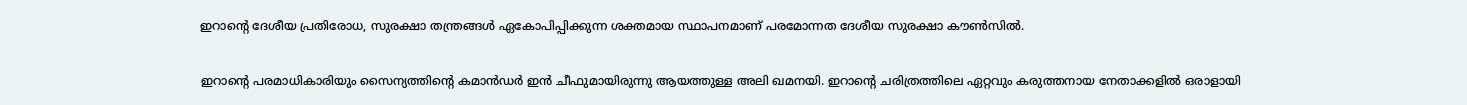ഇറാന്റെ ദേശീയ പ്രതിരോധ, സുരക്ഷാ തന്ത്രങ്ങള്‍ ഏകോപിപ്പിക്കുന്ന ശക്തമായ സ്ഥാപനമാണ് പരമോന്നത ദേശീയ സുരക്ഷാ കൗണ്‍സില്‍.

ഇറാന്റെ പരമാധികാരിയും സൈന്യത്തിന്റെ കമാന്‍ഡര്‍ ഇന്‍ ചീഫുമായിരുന്നു ആയത്തുള്ള അലി ഖമനയി. ഇറാന്റെ ചരിത്രത്തിലെ ഏറ്റവും കരുത്തനായ നേതാക്കളില്‍ ഒരാളായി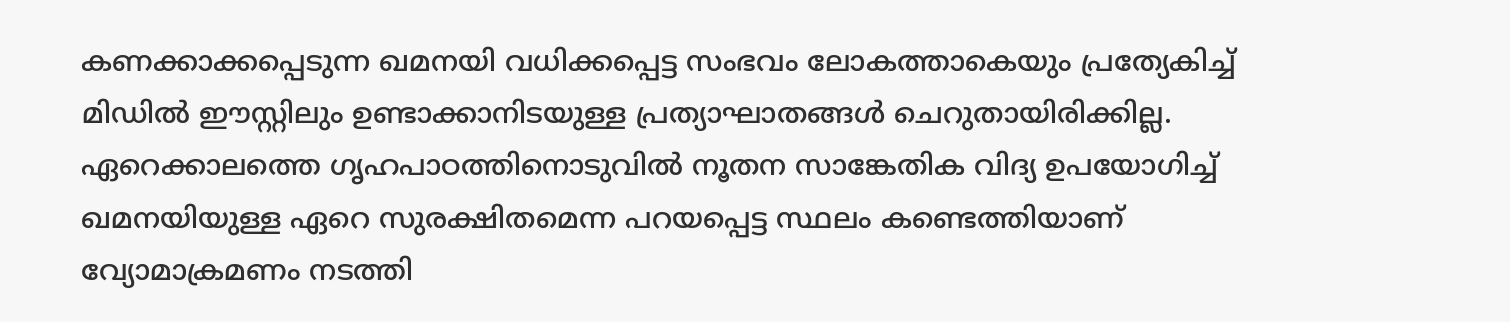കണക്കാക്കപ്പെടുന്ന ഖമനയി വധിക്കപ്പെട്ട സംഭവം ലോകത്താകെയും പ്രത്യേകിച്ച് മിഡില്‍ ഈസ്റ്റിലും ഉണ്ടാക്കാനിടയുള്ള പ്രത്യാഘാതങ്ങള്‍ ചെറുതായിരിക്കില്ല. ഏറെക്കാലത്തെ ഗൃഹപാഠത്തിനൊടുവില്‍ നൂതന സാങ്കേതിക വിദ്യ ഉപയോഗിച്ച് ഖമനയിയുള്ള ഏറെ സുരക്ഷിതമെന്ന പറയപ്പെട്ട സ്ഥലം കണ്ടെത്തിയാണ് വ്യോമാക്രമണം നടത്തി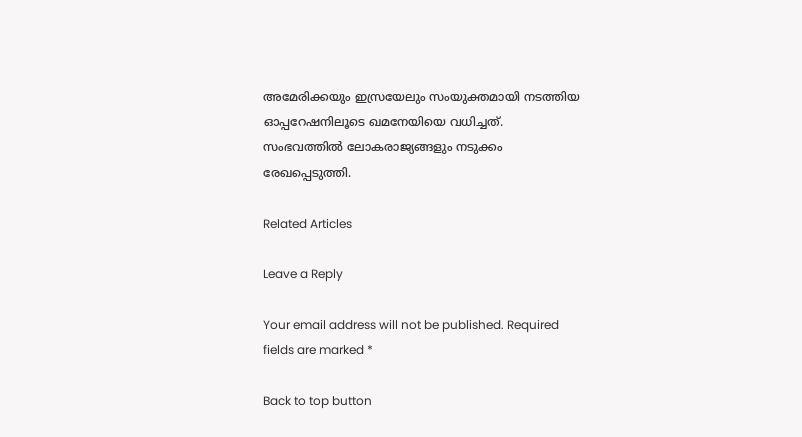അമേരിക്കയും ഇസ്രയേലും സംയുക്തമായി നടത്തിയ ഓപ്പറേഷനിലൂടെ ഖമനേയിയെ വധിച്ചത്. സംഭവത്തില്‍ ലോകരാജ്യങ്ങളും നടുക്കം രേഖപ്പെടുത്തി.

Related Articles

Leave a Reply

Your email address will not be published. Required fields are marked *

Back to top button